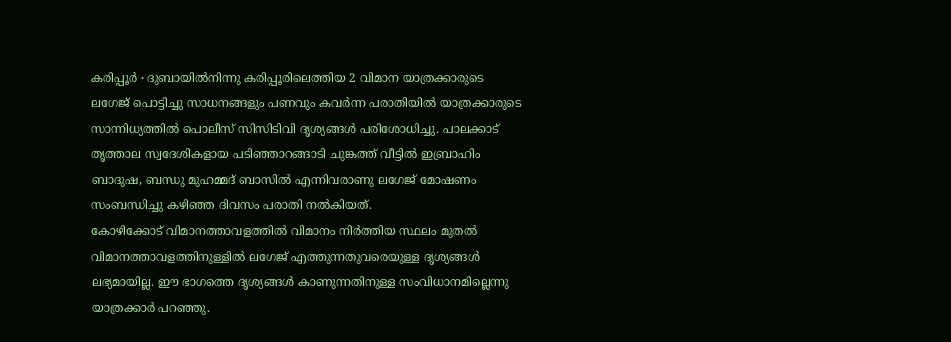കരിപ്പൂർ ∙ ദുബായിൽനിന്നു കരിപ്പൂരിലെത്തിയ 2 വിമാന യാത്രക്കാരുടെ ലഗേജ് പൊട്ടിച്ചു സാധനങ്ങളും പണവും കവർന്ന പരാതിയിൽ യാത്രക്കാരുടെ സാന്നിധ്യത്തിൽ പൊലീസ് സിസിടിവി ദൃശ്യങ്ങൾ പരിശോധിച്ചു. പാലക്കാട് തൃത്താല സ്വദേശികളായ പടിഞ്ഞാറങ്ങാടി ചുങ്കത്ത് വീട്ടിൽ ഇബ്രാഹിം ബാദുഷ, ബന്ധു മുഹമ്മദ് ബാസിൽ എന്നിവരാണു ലഗേജ് മോഷണം സംബന്ധിച്ചു കഴിഞ്ഞ ദിവസം പരാതി നൽകിയത്.
കോഴിക്കോട് വിമാനത്താവളത്തിൽ വിമാനം നിർത്തിയ സ്ഥലം മുതൽ വിമാനത്താവളത്തിനുള്ളിൽ ലഗേജ് എത്തുന്നതുവരെയുള്ള ദൃശ്യങ്ങൾ ലഭ്യമായില്ല. ഈ ഭാഗത്തെ ദൃശ്യങ്ങൾ കാണുന്നതിനുള്ള സംവിധാനമില്ലെന്നു യാത്രക്കാർ പറഞ്ഞു.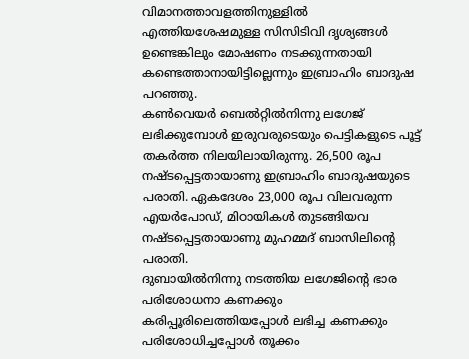വിമാനത്താവളത്തിനുള്ളിൽ എത്തിയശേഷമുള്ള സിസിടിവി ദൃശ്യങ്ങൾ ഉണ്ടെങ്കിലും മോഷണം നടക്കുന്നതായി കണ്ടെത്താനായിട്ടില്ലെന്നും ഇബ്രാഹിം ബാദുഷ പറഞ്ഞു.
കൺവെയർ ബെൽറ്റിൽനിന്നു ലഗേജ് ലഭിക്കുമ്പോൾ ഇരുവരുടെയും പെട്ടികളുടെ പൂട്ട് തകർത്ത നിലയിലായിരുന്നു. 26,500 രൂപ നഷ്ടപ്പെട്ടതായാണു ഇബ്രാഹിം ബാദുഷയുടെ പരാതി. ഏകദേശം 23,000 രൂപ വിലവരുന്ന എയർപോഡ്, മിഠായികൾ തുടങ്ങിയവ നഷ്ടപ്പെട്ടതായാണു മുഹമ്മദ് ബാസിലിന്റെ പരാതി.
ദുബായിൽനിന്നു നടത്തിയ ലഗേജിന്റെ ഭാര പരിശോധനാ കണക്കും കരിപ്പൂരിലെത്തിയപ്പോൾ ലഭിച്ച കണക്കും പരിശോധിച്ചപ്പോൾ തൂക്കം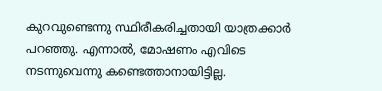കുറവുണ്ടെന്നു സ്ഥിരീകരിച്ചതായി യാത്രക്കാർ പറഞ്ഞു. എന്നാൽ, മോഷണം എവിടെ നടന്നുവെന്നു കണ്ടെത്താനായിട്ടില്ല.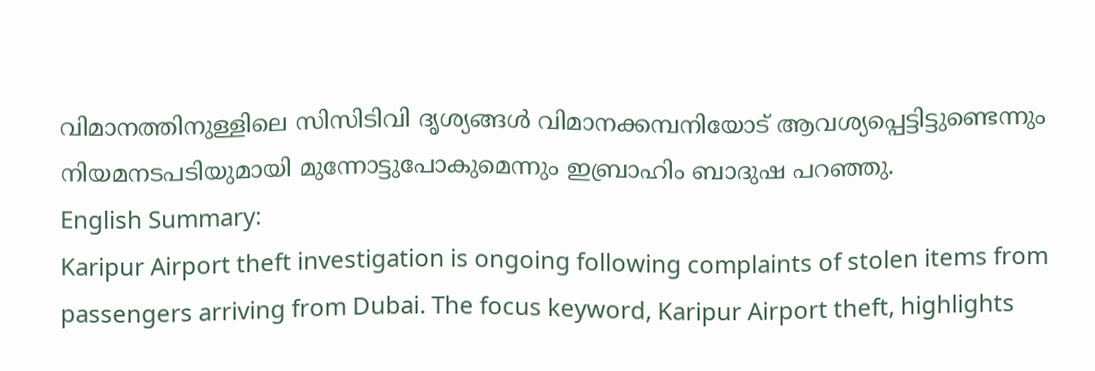വിമാനത്തിനുള്ളിലെ സിസിടിവി ദൃശ്യങ്ങൾ വിമാനക്കമ്പനിയോട് ആവശ്യപ്പെട്ടിട്ടുണ്ടെന്നും നിയമനടപടിയുമായി മുന്നോട്ടുപോകുമെന്നും ഇബ്രാഹിം ബാദുഷ പറഞ്ഞു.
English Summary:
Karipur Airport theft investigation is ongoing following complaints of stolen items from passengers arriving from Dubai. The focus keyword, Karipur Airport theft, highlights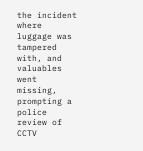the incident where luggage was tampered with, and valuables went missing, prompting a police review of CCTV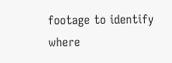footage to identify where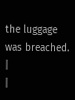the luggage was breached. |
|